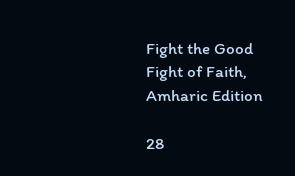Fight the Good Fight of Faith, Amharic Edition

28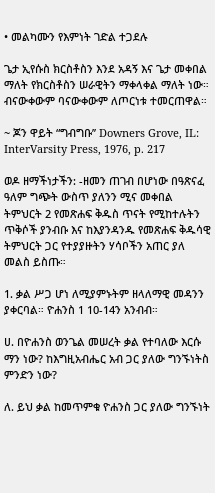• መልካሙን የእምነት ገድል ተጋደሉ

ጌታ ኢየሱስ ክርስቶስን እንደ አዳኝ እና ጌታ መቀበል ማለት የክርስቶስን ሠራዊትን ማቀላቀል ማለት ነው። ብናውቀውም ባናውቀውም ለጦርነቱ ተመርጠዋል።

~ ጆን ዋይት “ግብግቡ’’ Downers Grove, IL: InterVarsity Press, 1976, p. 217

ወዶ ዘማችነታችን: -ዘመን ጠገብ በሆነው በዓጽናፈ ዓለም ግጭት ውስጥ ያለንን ሚና መቀበል ትምህርት 2 የመጽሐፍ ቅዱስ ጥናት የሚከተሉትን ጥቅሶች ያንብቡ እና ከእያንዳንዱ የመጽሐፍ ቅዱሳዊ ትምህርት ጋር የተያያዙትን ሃሳቦችን አጠር ያለ መልስ ይስጡ።

1. ቃል ሥጋ ሆነ ለሚያምኑትም ዘላለማዊ መዳንን ያቀርባል። ዮሐንስ 1 10-14ን አንብብ።

ሀ. በዮሐንስ ወንጌል መሠረት ቃል የተባለው እርሱ ማን ነው? ከእግዚአብሔር አብ ጋር ያለው ግንኙነትስ ምንድን ነው?

ለ. ይህ ቃል ከመጥምቁ ዮሐንስ ጋር ያለው ግንኙነት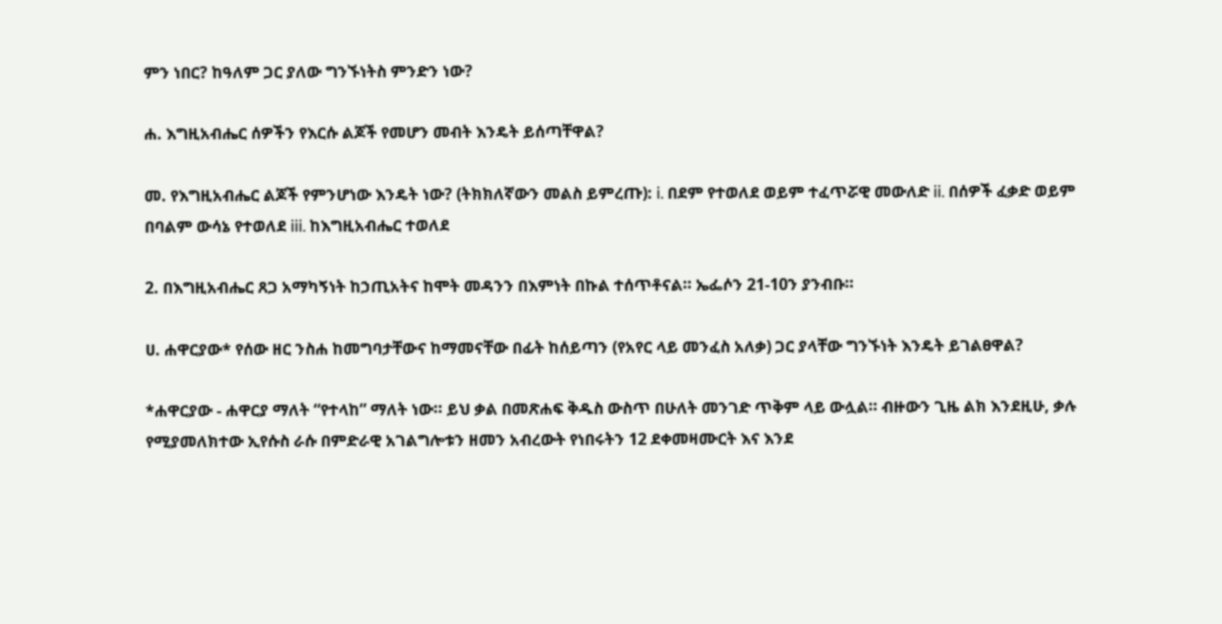ምን ነበር? ከዓለም ጋር ያለው ግንኙነትስ ምንድን ነው?

ሐ. እግዚአብሔር ሰዎችን የእርሱ ልጆች የመሆን መብት እንዴት ይሰጣቸዋል?

መ. የእግዚአብሔር ልጆች የምንሆነው እንዴት ነው? (ትክክለኛውን መልስ ይምረጡ): i. በደም የተወለደ ወይም ተፈጥሯዊ መውለድ ii. በሰዎች ፈቃድ ወይም በባልም ውሳኔ የተወለደ iii. ከእግዚአብሔር ተወለደ

2. በእግዚአብሔር ጸጋ አማካኝነት ከኃጢአትና ከሞት መዳንን በእምነት በኩል ተሰጥቶናል። ኤፌሶን 21-10ን ያንብቡ።

ሀ. ሐዋርያው* የሰው ዘር ንስሐ ከመግባታቸውና ከማመናቸው በፊት ከሰይጣን (የአየር ላይ መንፈስ አለቃ) ጋር ያላቸው ግንኙነት እንዴት ይገልፀዋል?

*ሐዋርያው - ሐዋርያ ማለት “የተላከ” ማለት ነው። ይህ ቃል በመጽሐፍ ቅዱስ ውስጥ በሁለት መንገድ ጥቅም ላይ ውሏል። ብዙውን ጊዜ ልክ እንደዚሁ, ቃሉ የሚያመለክተው ኢየሱስ ራሱ በምድራዊ አገልግሎቱን ዘመን አብረውት የነበሩትን 12 ደቀመዛሙርት እና እንደ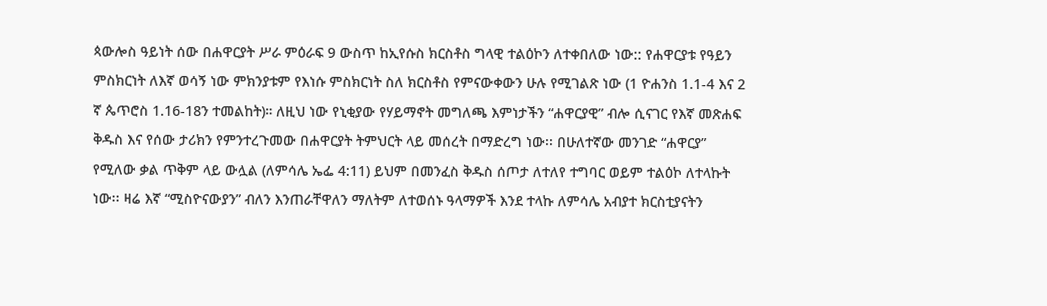ጳውሎስ ዓይነት ሰው በሐዋርያት ሥራ ምዕራፍ 9 ውስጥ ከኢየሱስ ክርስቶስ ግላዊ ተልዕኮን ለተቀበለው ነው:: የሐዋርያቱ የዓይን ምስክርነት ለእኛ ወሳኝ ነው ምክንያቱም የእነሱ ምስክርነት ስለ ክርስቶስ የምናውቀውን ሁሉ የሚገልጽ ነው (1 ዮሐንስ 1.1-4 እና 2 ኛ ጴጥሮስ 1.16-18ን ተመልከት)። ለዚህ ነው የኒቂያው የሃይማኖት መግለጫ እምነታችን “ሐዋርያዊ” ብሎ ሲናገር የእኛ መጽሐፍ ቅዱስ እና የሰው ታሪክን የምንተረጉመው በሐዋርያት ትምህርት ላይ መሰረት በማድረግ ነው፡፡ በሁለተኛው መንገድ “ሐዋርያ” የሚለው ቃል ጥቅም ላይ ውሏል (ለምሳሌ ኤፌ 4:11) ይህም በመንፈስ ቅዱስ ሰጦታ ለተለየ ተግባር ወይም ተልዕኮ ለተላኩት ነው፡፡ ዛሬ እኛ “ሚስዮናውያን” ብለን እንጠራቸዋለን ማለትም ለተወሰኑ ዓላማዎች እንደ ተላኩ ለምሳሌ አብያተ ክርስቲያናትን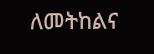ለመትከልና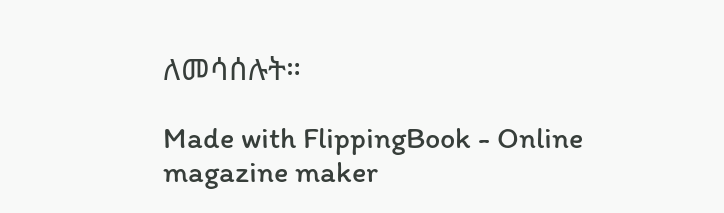ለመሳሰሉት።

Made with FlippingBook - Online magazine maker